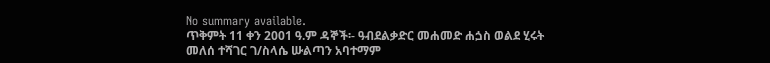No summary available.
ጥቅምት 11 ቀን 2001 ዓ.ም ዳኞች፡- ዓብደልቃድር መሐመድ ሐጏስ ወልደ ሂሩት መለሰ ተሻገር ገ/ስላሴ ሡልጣን አባተማም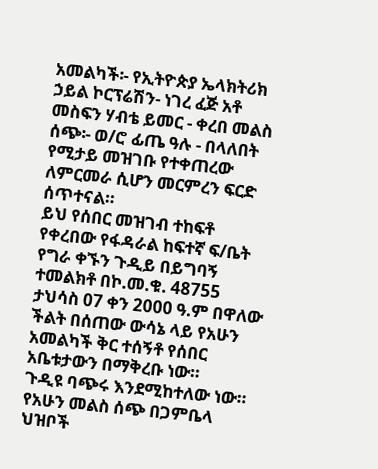አመልካች፡- የኢትዮጵያ ኤላክትሪክ ኃይል ኮርፕሬሽን- ነገረ ፈጅ አቶ መስፍን ሃብቴ ይመር - ቀረበ መልስ ሰጭ፡- ወ/ሮ ፊጤ ዓሉ - በላለበት የሚታይ መዝገቡ የተቀጠረው ለምርመራ ሲሆን መርምረን ፍርድ ሰጥተናል።
ይህ የሰበር መዝገብ ተከፍቶ የቀረበው የፋዳራል ከፍተኛ ፍ/ቤት የግራ ቀኙን ጉዲይ በይግባኝ ተመልክቶ በኮ.መ.ቁ. 48755 ታህሳስ 07 ቀን 2000 ዓ.ም በዋለው ችልት በሰጠው ውሳኔ ላይ የአሁን አመልካች ቅር ተሰኝቶ የሰበር አቤቱታውን በማቅረቡ ነው።
ጉዲዩ ባጭሩ እንደሚከተለው ነው። የአሁን መልስ ሰጭ በጋምቤላ ህዝቦች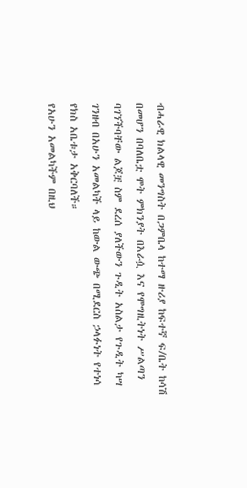ብሓራዊ ክልላዊ መንግስት በጋምቤላ ከተማ ዙሪያ ከፍተኛ ፍ/ቤት ከሳሽ በመሆን በባለቤቷ ሞት ምክንያት በእራሷ እና የሞግዚትነት ሥልጣን ባገኘችባቸው ልጆቿ ስም ደረሰ ያለችውን ጉዲት አስልታ የጉዲት ካሣ ገንዘብ በአሁን አመልካች ላይ ከውል ውጭ በሚደርስ ኃላፉነት የተነሳ የክስ አቤቱታ አቅርባለች።
የአሁን አመልካችም በዚህ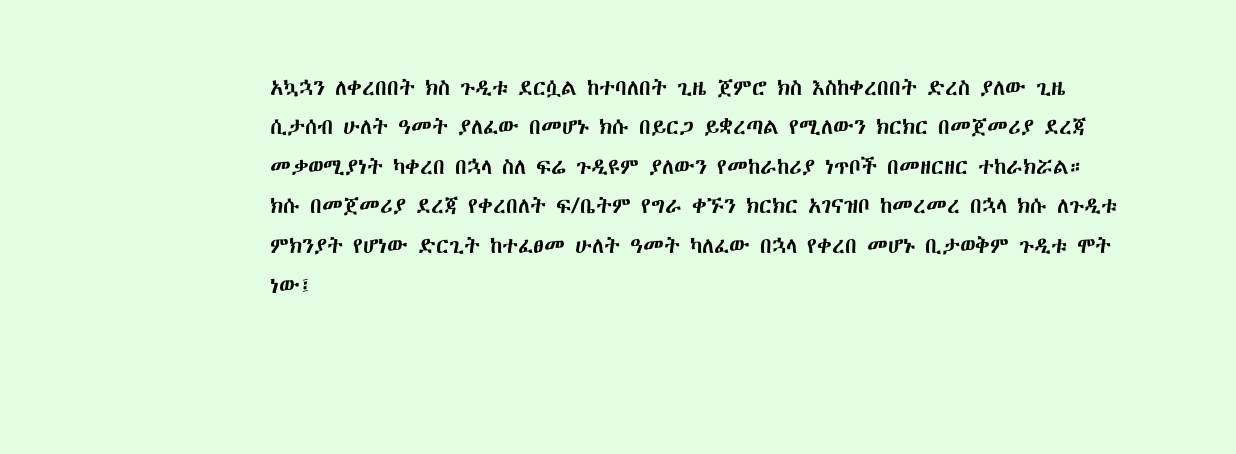አኳኋን ለቀረበበት ክስ ጉዲቱ ደርሷል ከተባለበት ጊዜ ጀምሮ ክስ እስከቀረበበት ድረስ ያለው ጊዜ ሲታሰብ ሁለት ዓመት ያለፈው በመሆኑ ክሱ በይርጋ ይቋረጣል የሚለውን ክርክር በመጀመሪያ ደረጃ መቃወሚያነት ካቀረበ በኋላ ስለ ፍሬ ጉዲዩም ያለውን የመከራከሪያ ነጥቦች በመዘርዘር ተከራክሯል።
ክሱ በመጀመሪያ ደረጃ የቀረበለት ፍ/ቤትም የግራ ቀኙን ክርክር አገናዝቦ ከመረመረ በኋላ ክሱ ለጉዲቱ ምክንያት የሆነው ድርጊት ከተፈፀመ ሁለት ዓመት ካለፈው በኋላ የቀረበ መሆኑ ቢታወቅም ጉዲቱ ሞት ነው፤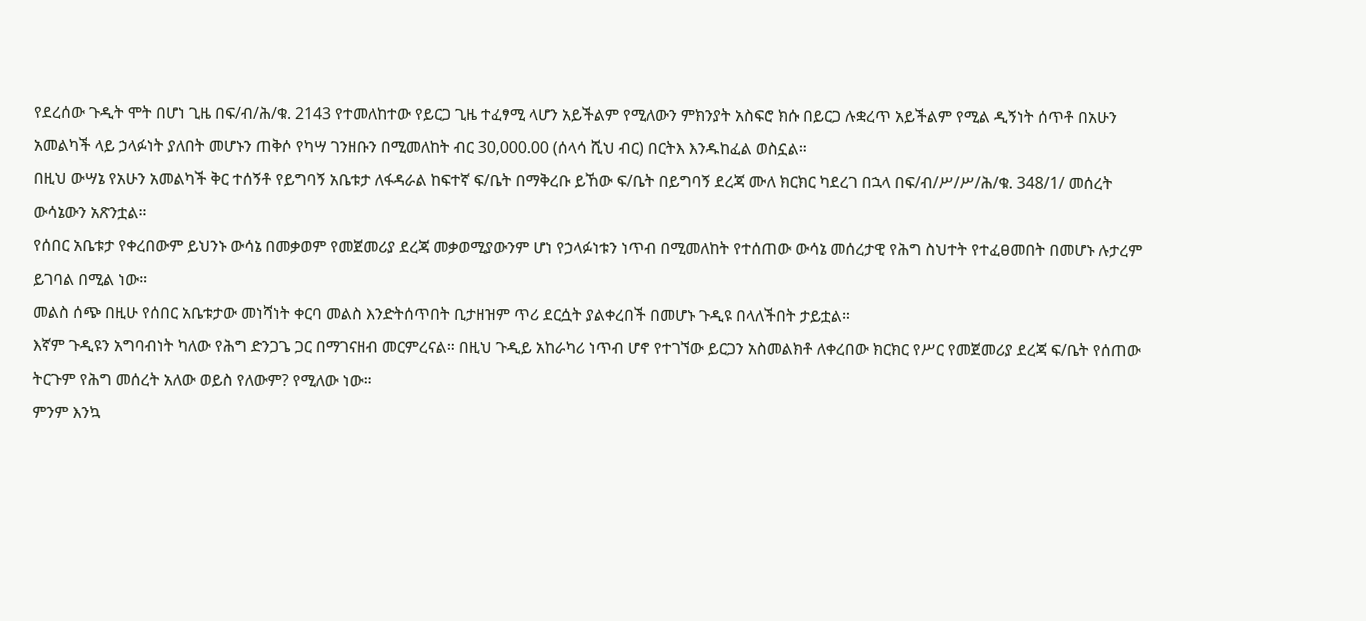የደረሰው ጉዲት ሞት በሆነ ጊዜ በፍ/ብ/ሕ/ቁ. 2143 የተመለከተው የይርጋ ጊዜ ተፈፃሚ ላሆን አይችልም የሚለውን ምክንያት አስፍሮ ክሱ በይርጋ ሉቋረጥ አይችልም የሚል ዲኝነት ሰጥቶ በአሁን አመልካች ላይ ኃላፉነት ያለበት መሆኑን ጠቅሶ የካሣ ገንዘቡን በሚመለከት ብር 30,000.00 (ሰላሳ ሺህ ብር) በርትእ እንዱከፈል ወስኗል።
በዚህ ውሣኔ የአሁን አመልካች ቅር ተሰኝቶ የይግባኝ አቤቱታ ለፋዳራል ከፍተኛ ፍ/ቤት በማቅረቡ ይኸው ፍ/ቤት በይግባኝ ደረጃ ሙለ ክርክር ካደረገ በኋላ በፍ/ብ/ሥ/ሥ/ሕ/ቁ. 348/1/ መሰረት ውሳኔውን አጽንቷል።
የሰበር አቤቱታ የቀረበውም ይህንኑ ውሳኔ በመቃወም የመጀመሪያ ደረጃ መቃወሚያውንም ሆነ የኃላፉነቱን ነጥብ በሚመለከት የተሰጠው ውሳኔ መሰረታዊ የሕግ ስህተት የተፈፀመበት በመሆኑ ሉታረም ይገባል በሚል ነው።
መልስ ሰጭ በዚሁ የሰበር አቤቱታው መነሻነት ቀርባ መልስ እንድትሰጥበት ቢታዘዝም ጥሪ ደርሷት ያልቀረበች በመሆኑ ጉዲዩ በላለችበት ታይቷል።
እኛም ጉዲዩን አግባብነት ካለው የሕግ ድንጋጌ ጋር በማገናዘብ መርምረናል። በዚህ ጉዲይ አከራካሪ ነጥብ ሆኖ የተገኘው ይርጋን አስመልክቶ ለቀረበው ክርክር የሥር የመጀመሪያ ደረጃ ፍ/ቤት የሰጠው ትርጉም የሕግ መሰረት አለው ወይስ የለውም? የሚለው ነው።
ምንም እንኳ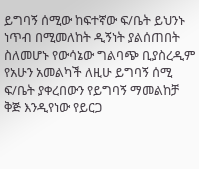ይግባኝ ሰሚው ከፍተኛው ፍ/ቤት ይህንኑ ነጥብ በሚመለከት ዲኝነት ያልሰጠበት ስለመሆኑ የውሳኔው ግልባጭ ቢያስረዲም የአሁን አመልካች ለዚሁ ይግባኝ ሰሚ ፍ/ቤት ያቀረበውን የይግባኝ ማመልከቻ ቅጅ እንዲየነው የይርጋ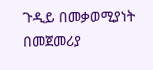ጉዲይ በመቃወሚያነት በመጀመሪያ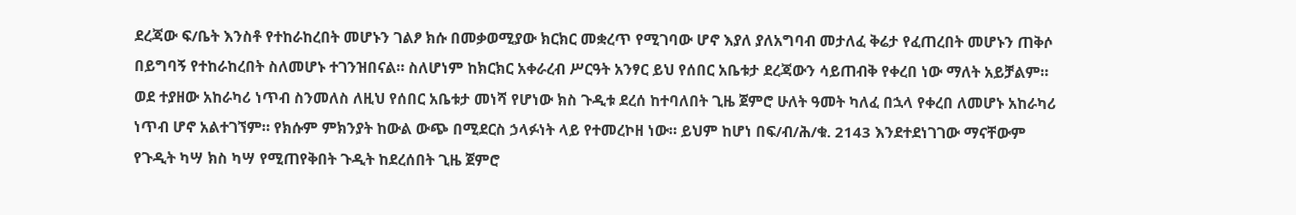ደረጃው ፍ/ቤት እንስቶ የተከራከረበት መሆኑን ገልፆ ክሱ በመቃወሚያው ክርክር መቋረጥ የሚገባው ሆኖ እያለ ያለአግባብ መታለፈ ቅሬታ የፈጠረበት መሆኑን ጠቅሶ በይግባኝ የተከራከረበት ስለመሆኑ ተገንዝበናል። ስለሆነም ከክርክር አቀራረብ ሥርዓት አንፃር ይህ የሰበር አቤቱታ ደረጃውን ሳይጠብቅ የቀረበ ነው ማለት አይቻልም።
ወደ ተያዘው አከራካሪ ነጥብ ስንመለስ ለዚህ የሰበር አቤቱታ መነሻ የሆነው ክስ ጉዲቱ ደረሰ ከተባለበት ጊዜ ጀምሮ ሁለት ዓመት ካለፈ በኋላ የቀረበ ለመሆኑ አከራካሪ ነጥብ ሆኖ አልተገኘም። የክሱም ምክንያት ከውል ውጭ በሚደርስ ኃላፉነት ላይ የተመረኮዘ ነው። ይህም ከሆነ በፍ/ብ/ሕ/ቁ. 2143 እንደተደነገገው ማናቸውም የጉዲት ካሣ ክስ ካሣ የሚጠየቅበት ጉዲት ከደረሰበት ጊዜ ጀምሮ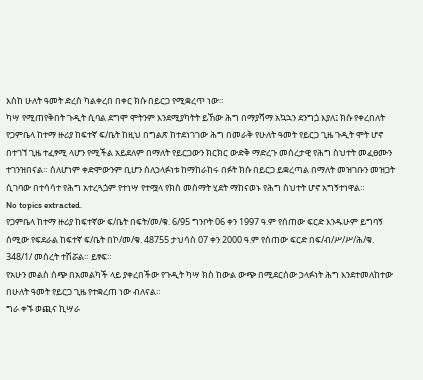እስከ ሁለት ዓመት ድረስ ካልቀረበ በቀር ክሱ በይርጋ የሚቋረጥ ነው።
ካሣ የሚጠየቅበት ጉዲት ሲባል ደግሞ ሞትንም እንደሚያካትት ይኸው ሕግ በማያሻማ አኳኋን ደንግጏ እያለ፤ ክሱ የቀረበለት የጋምቤላ ከተማ ዙሪያ ከፍተኛ ፍ/ቤት ከዚህ በግልጽ ከተደነገገው ሕግ በመራቅ የሁለት ዓመት የይርጋ ጊዜ ጉዲት ሞት ሆኖ በተገኘ ጊዜ ተፈፃሚ ላሆን የሚችል አይደለም በማለት የይርጋውን ክርክር ውድቅ ማድረጉ መሰረታዊ የሕግ ስህተት መፈፀሙን ተገንዝበናል። ስለሆነም ቀድሞውንም ቢሆን ስለኃላፉነቱ ከማከራከሩ በፉት ክሱ በይርጋ ይቋረጣል በማለት መዝገቡን መዝጋት ሲገባው በተሳሳተ የሕግ አተረጓጏም የተነሣ የተሟላ የክስ መስማት ሂደት ማከናወኑ የሕግ ስህተት ሆኖ አግኝተነዋል።
No topics extracted.
የጋምቤላ ከተማ ዙሪያ ከፍተኛው ፍ/ቤት በፍት/መ/ቁ. 6/95 ግንቦት 06 ቀን 1997 ዓ.ም የሰጠው ፍርድ እንዱሁም ይግባኝ ሰሚው የፍደራል ከፍተኛ ፍ/ቤት በኮ/መ/ቁ. 48755 ታህሳስ 07 ቀን 2000 ዓ.ም የሰጠው ፍርድ በፍ/ብ/ሥ/ሥ/ሕ/ቁ. 348/1/ መሰረት ተሽሯል። ይፃፍ።
የአሁን መልስ ሰጭ በአመልካች ላይ ያቀረበችው የጉዲት ካሣ ክስ ከውል ውጭ በሚደርሰው ኃላፉነት ሕግ እንደተመለከተው በሁለት ዓመት የይርጋ ጊዜ የተቋረጠ ነው ብለናል።
ግራ ቀኙ ወጪና ኪሣራ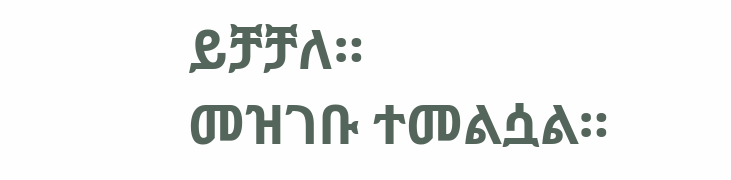ይቻቻለ።
መዝገቡ ተመልሷል።